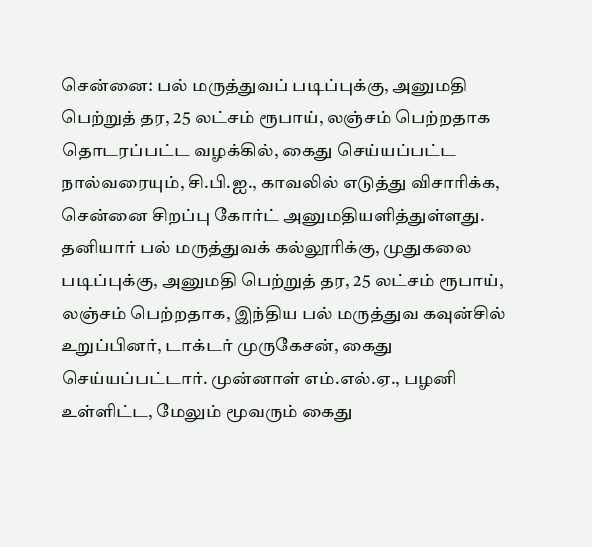சென்னை: பல் மருத்துவப் படிப்புக்கு, அனுமதி பெற்றுத் தர, 25 லட்சம் ரூபாய், லஞ்சம் பெற்றதாக தொடரப்பட்ட வழக்கில், கைது செய்யப்பட்ட நால்வரையும், சி.பி.ஐ., காவலில் எடுத்து விசாரிக்க, சென்னை சிறப்பு கோர்ட் அனுமதியளித்துள்ளது.
தனியார் பல் மருத்துவக் கல்லூரிக்கு, முதுகலை படிப்புக்கு, அனுமதி பெற்றுத் தர, 25 லட்சம் ரூபாய், லஞ்சம் பெற்றதாக, இந்திய பல் மருத்துவ கவுன்சில் உறுப்பினர், டாக்டர் முருகேசன், கைது செய்யப்பட்டார். முன்னாள் எம்.எல்.ஏ., பழனி உள்ளிட்ட, மேலும் மூவரும் கைது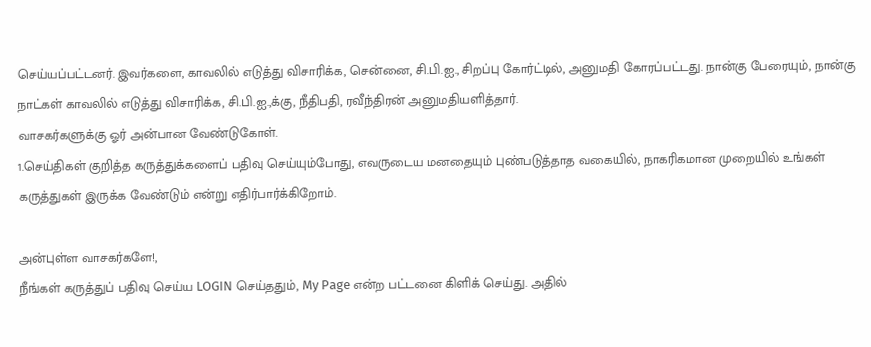செய்யப்பட்டனர். இவர்களை, காவலில் எடுத்து விசாரிக்க, சென்னை, சி.பி.ஐ., சிறப்பு கோர்ட்டில், அனுமதி கோரப்பட்டது. நான்கு பேரையும், நான்கு நாட்கள் காவலில் எடுத்து விசாரிக்க, சி.பி.ஐ.,க்கு, நீதிபதி, ரவீந்திரன் அனுமதியளித்தார்.
வாசகர்களுக்கு ஓர் அன்பான வேண்டுகோள்.
1.செய்திகள் குறித்த கருத்துக்களைப் பதிவு செய்யும்போது, எவருடைய மனதையும் புண்படுத்தாத வகையில், நாகரிகமான முறையில் உங்கள் கருத்துகள் இருக்க வேண்டும் என்று எதிர்பார்க்கிறோம்.

அன்புள்ள வாசகர்களே!,
நீங்கள் கருத்துப் பதிவு செய்ய LOGIN செய்ததும், My Page என்ற பட்டனை கிளிக் செய்து. அதில்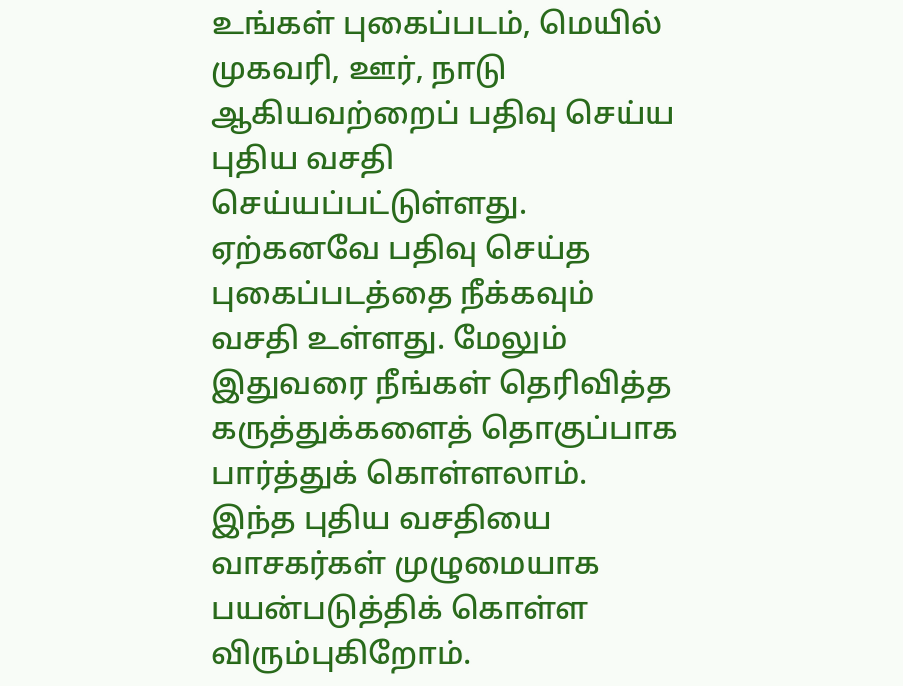உங்கள் புகைப்படம், மெயில் முகவரி, ஊர், நாடு ஆகியவற்றைப் பதிவு செய்ய புதிய வசதி செய்யப்பட்டுள்ளது. ஏற்கனவே பதிவு செய்த புகைப்படத்தை நீக்கவும் வசதி உள்ளது. மேலும் இதுவரை நீங்கள் தெரிவித்த கருத்துக்களைத் தொகுப்பாக பார்த்துக் கொள்ளலாம். இந்த புதிய வசதியை வாசகர்கள் முழுமையாக பயன்படுத்திக் கொள்ள விரும்புகிறோம்.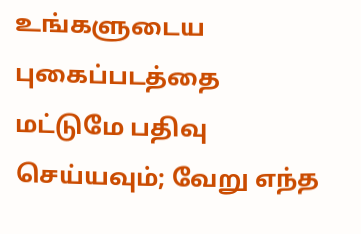உங்களுடைய புகைப்படத்தை மட்டுமே பதிவு செய்யவும்; வேறு எந்த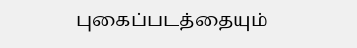புகைப்படத்தையும்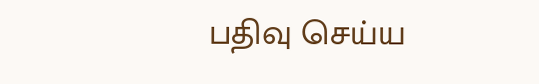பதிவு செய்ய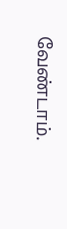வேண்டாம்.